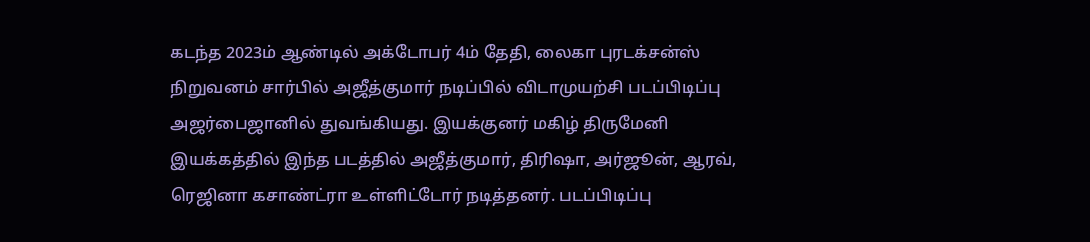கடந்த 2023ம் ஆண்டில் அக்டோபர் 4ம் தேதி, லைகா புரடக்சன்ஸ் நிறுவனம் சார்பில் அஜீத்குமார் நடிப்பில் விடாமுயற்சி படப்பிடிப்பு அஜர்பைஜானில் துவங்கியது. இயக்குனர் மகிழ் திருமேனி இயக்கத்தில் இந்த படத்தில் அஜீத்குமார், திரிஷா, அர்ஜூன், ஆரவ், ரெஜினா கசாண்ட்ரா உள்ளிட்டோர் நடித்தனர். படப்பிடிப்பு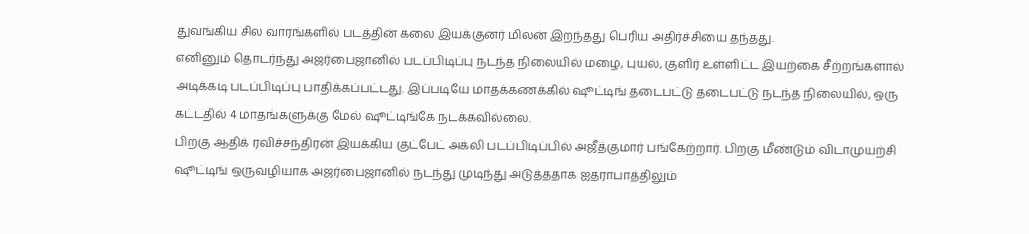துவங்கிய சில வாரங்களில் படத்தின் கலை இயக்குனர் மிலன் இறந்தது பெரிய அதிர்ச்சியை தந்தது.
எனினும் தொடர்ந்து அஜர்பைஜானில் படப்பிடிப்பு நடந்த நிலையில் மழை, புயல், குளிர் உள்ளிட்ட இயற்கை சீற்றங்களால் அடிக்கடி படப்பிடிப்பு பாதிக்கப்பட்டது. இப்படியே மாதக்கணக்கில் ஷூட்டிங் தடைபட்டு தடைபட்டு நடந்த நிலையில், ஒரு கட்டதில் 4 மாதங்களுக்கு மேல் ஷூட்டிங்கே நடக்கவில்லை.
பிறகு ஆதிக் ரவிச்சந்திரன் இயக்கிய குட்பேட் அக்லி படப்பிடிப்பில் அஜீத்குமார் பங்கேற்றார். பிறகு மீண்டும் விடாமுயற்சி ஷூட்டிங் ஒருவழியாக அஜர்பைஜானில் நடந்து முடிந்து அடுத்ததாக ஐதராபாத்திலும்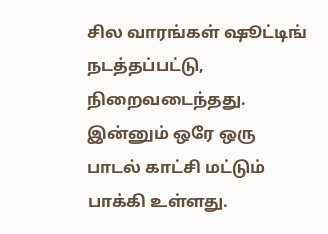சில வாரங்கள் ஷூட்டிங் நடத்தப்பட்டு, நிறைவடைந்தது. இன்னும் ஒரே ஒரு பாடல் காட்சி மட்டும் பாக்கி உள்ளது.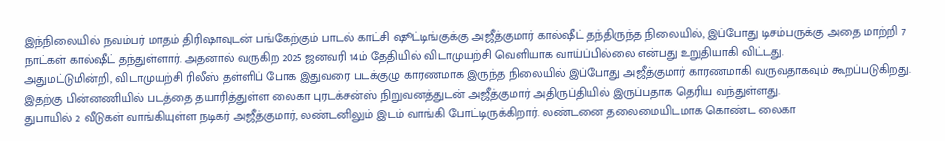இந்நிலையில் நவம்பர் மாதம் திரிஷாவுடன் பங்கேற்கும் பாடல் காட்சி ஷூட்டிங்குக்கு அஜீத்குமார் கால்ஷீட் தந்திருந்த நிலையில், இப்போது டிசம்பருக்கு அதை மாற்றி 7 நாட்கள் கால்ஷீட் தந்துள்ளார். அதனால் வருகிற 2025 ஜனவரி 14ம் தேதியில் விடாமுயற்சி வெளியாக வாய்ப்பில்லை என்பது உறுதியாகி விட்டது.
அதுமட்டுமின்றி, விடாமுயற்சி ரிலீஸ் தள்ளிப் போக இதுவரை படக்குழு காரணமாக இருந்த நிலையில் இப்போது அஜீத்குமார் காரணமாகி வருவதாகவும் கூறப்படுகிறது. இதற்கு பின்னணியில் படத்தை தயாரித்துள்ள லைகா புரடக்சன்ஸ் நிறுவனத்துடன் அஜீத்குமார் அதிருப்தியில் இருப்பதாக தெரிய வந்துள்ளது.
துபாயில் 2 வீடுகள் வாங்கியுள்ள நடிகர் அஜீத்குமார், லண்டனிலும் இடம் வாங்கி போட்டிருக்கிறார். லண்டனை தலைமையிடமாக கொண்ட லைகா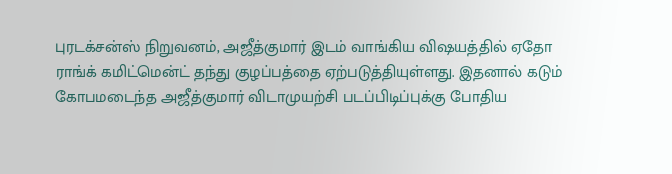புரடக்சன்ஸ் நிறுவனம், அஜீத்குமார் இடம் வாங்கிய விஷயத்தில் ஏதோ ராங்க் கமிட்மென்ட் தந்து குழப்பத்தை ஏற்படுத்தியுள்ளது. இதனால் கடும் கோபமடைந்த அஜீத்குமார் விடாமுயற்சி படப்பிடிப்புக்கு போதிய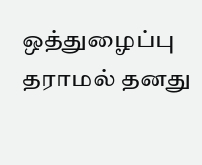ஒத்துழைப்பு தராமல் தனது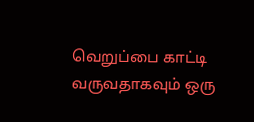வெறுப்பை காட்டி வருவதாகவும் ஒரு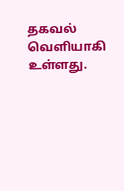தகவல் வெளியாகி உள்ளது.